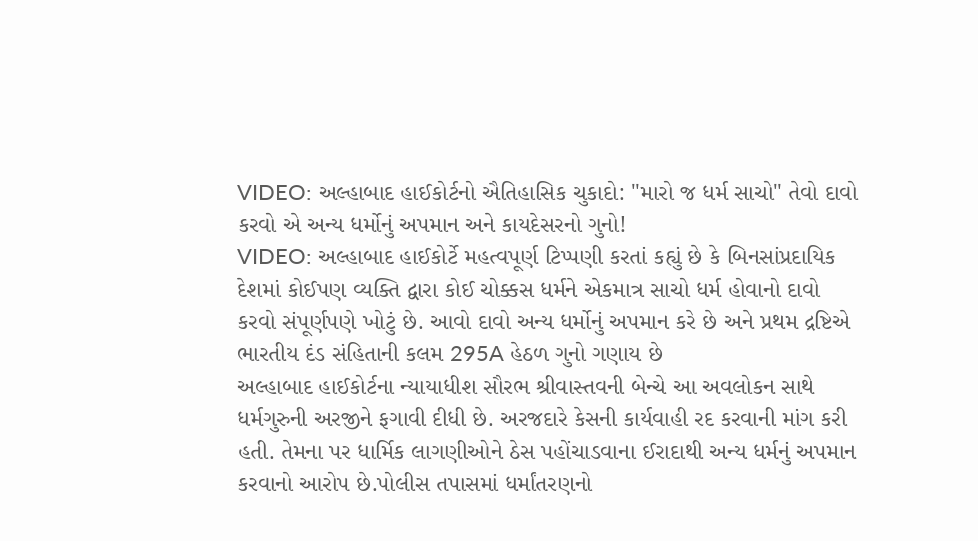VIDEO: અલ્હાબાદ હાઈકોર્ટનો ઐતિહાસિક ચુકાદો: "મારો જ ધર્મ સાચો" તેવો દાવો કરવો એ અન્ય ધર્મોનું અપમાન અને કાયદેસરનો ગુનો!
VIDEO: અલ્હાબાદ હાઈકોર્ટે મહત્વપૂર્ણ ટિપ્પણી કરતાં કહ્યું છે કે બિનસાંપ્રદાયિક દેશમાં કોઈપણ વ્યક્તિ દ્વારા કોઈ ચોક્કસ ધર્મને એકમાત્ર સાચો ધર્મ હોવાનો દાવો કરવો સંપૂર્ણપણે ખોટું છે. આવો દાવો અન્ય ધર્મોનું અપમાન કરે છે અને પ્રથમ દ્રષ્ટિએ ભારતીય દંડ સંહિતાની કલમ 295A હેઠળ ગુનો ગણાય છે
અલ્હાબાદ હાઈકોર્ટના ન્યાયાધીશ સૌરભ શ્રીવાસ્તવની બેન્ચે આ અવલોકન સાથે ધર્મગુરુની અરજીને ફગાવી દીધી છે. અરજદારે કેસની કાર્યવાહી રદ કરવાની માંગ કરી હતી. તેમના પર ધાર્મિક લાગણીઓને ઠેસ પહોંચાડવાના ઈરાદાથી અન્ય ધર્મનું અપમાન કરવાનો આરોપ છે.પોલીસ તપાસમાં ધર્માંતરણનો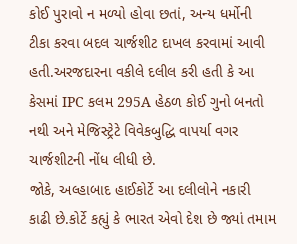કોઈ પુરાવો ન મળ્યો હોવા છતાં, અન્ય ધર્મોની ટીકા કરવા બદલ ચાર્જશીટ દાખલ કરવામાં આવી હતી.અરજદારના વકીલે દલીલ કરી હતી કે આ કેસમાં IPC કલમ 295A હેઠળ કોઈ ગુનો બનતો નથી અને મેજિસ્ટ્રેટે વિવેકબુદ્ધિ વાપર્યા વગર ચાર્જશીટની નોંધ લીધી છે.
જોકે, અલ્હાબાદ હાઈકોર્ટે આ દલીલોને નકારી કાઢી છે.કોર્ટે કહ્યું કે ભારત એવો દેશ છે જ્યાં તમામ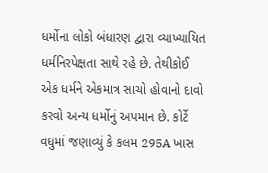ધર્મોના લોકો બંધારણ દ્વારા વ્યાખ્યાયિત ધર્મનિરપેક્ષતા સાથે રહે છે. તેથીકોઈ એક ધર્મને એકમાત્ર સાચો હોવાનો દાવો કરવો અન્ય ધર્મોનું અપમાન છે. કોર્ટે વધુમાં જણાવ્યું કે કલમ 295A ખાસ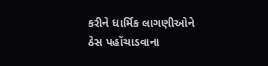કરીને ધાર્મિક લાગણીઓને ઠેસ પહોંચાડવાના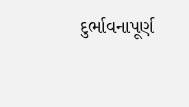દુર્ભાવનાપૂર્ણ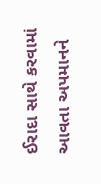ઈરાદા સાથે કરવામાં આવતા અપમાનને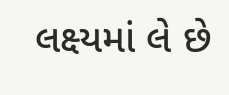લક્ષ્યમાં લે છે